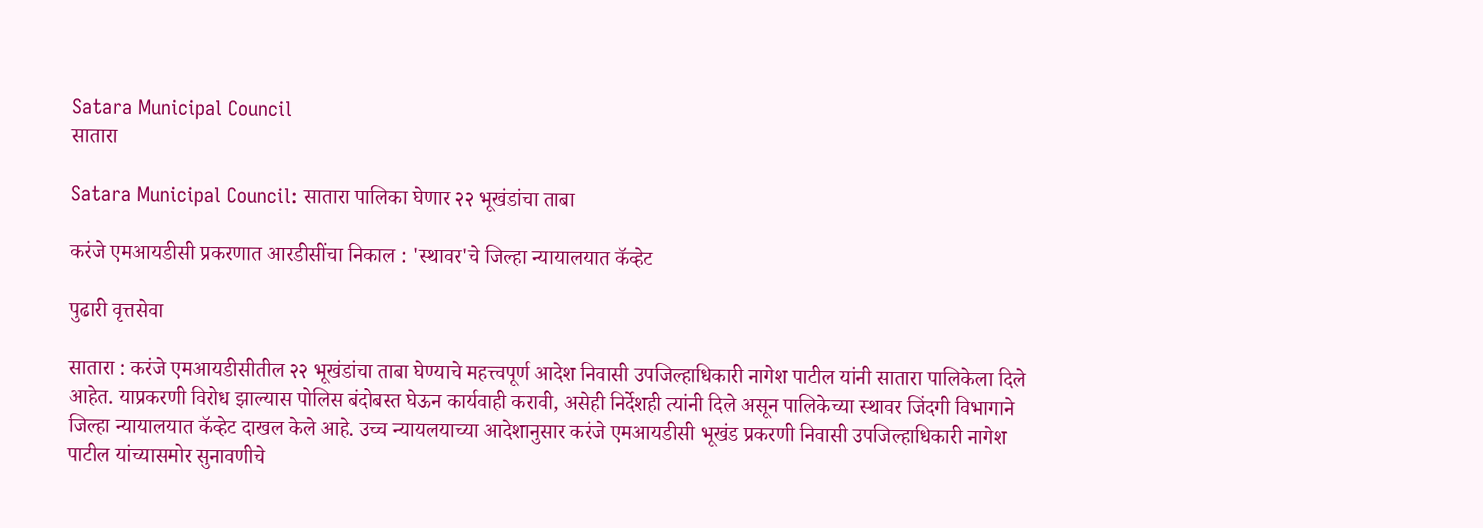Satara Municipal Council
सातारा

Satara Municipal Council: सातारा पालिका घेणार २२ भूखंडांचा ताबा

करंजे एमआयडीसी प्रकरणात आरडीसींचा निकाल : 'स्थावर'चे जिल्हा न्यायालयात कॅव्हेट

पुढारी वृत्तसेवा

सातारा : करंजे एमआयडीसीतील २२ भूखंडांचा ताबा घेण्याचे महत्त्वपूर्ण आदेश निवासी उपजिल्हाधिकारी नागेश पाटील यांनी सातारा पालिकेला दिले आहेत. याप्रकरणी विरोध झाल्यास पोलिस बंदोबस्त घेऊन कार्यवाही करावी, असेही निर्देशही त्यांनी दिले असून पालिकेच्या स्थावर जिंदगी विभागाने जिल्हा न्यायालयात कॅव्हेट दाखल केले आहे. उच्च न्यायलयाच्या आदेशानुसार करंजे एमआयडीसी भूखंड प्रकरणी निवासी उपजिल्हाधिकारी नागेश पाटील यांच्यासमोर सुनावणीचे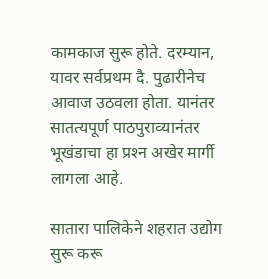कामकाज सुरू होते. दरम्‍यान, यावर सर्वप्रथम दै. पुढारीनेच आवाज उठवला होता. यानंतर सातत्‍यपूर्ण पाठपुराव्‍यानंतर भूखंडाचा हा प्रश्‍न अखेर मार्गी लागला आहे.

सातारा पालिकेने शहरात उद्योग सुरू करू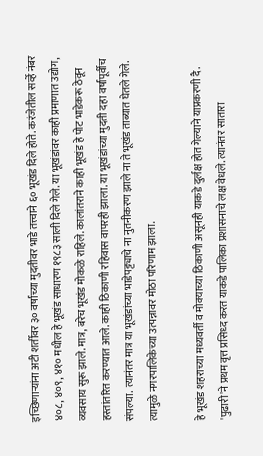इच्छिणार्‍यांना अटी शर्तीवर ३० वर्षांच्या मुदतीवर भाडे तत्त्वाने ६० भूखंड दिले होते. करंजेतील सर्व्हे नंबर ४०८, ४०९, ४१० मधील हे भूखंड साधारण १९८३ साली दिले गेले. या भूखंडांवर काही प्रमाणात उद्योग, व्यवसाय सुरू झाले. मात्र, बरेच भूखंड मोकळे राहिले. कालांतराने काही भूखंड हे पोट भाडेकरू ठेवून हस्तांतरित करण्यात आले. काही ठिकाणी रहिवास वापरही झाला. या भूखंडांच्या मुदती दहा वर्षांपूर्वीच संपल्या. त्यानंतर मात्र या भूखंडांच्‍या भाडेपट्ट्याचे ना नुतनीकरण झाले ना ते भूखंड ताब्यात घेतले गेले. त्यामुळे नगरपालिकेच्या उत्पन्नावर मोठा परिणाम झाला.

हे भूखंड शहराच्या मध्यवर्ती व मोक्याच्या ठिकाणी असूनही याकडे दुर्लक्ष होत गेल्याने याप्रकरणी दै. 'पुढारी'ने प्रथम वृत्त प्रसिध्‍द करत याकडे पालिका प्रशासनाचे लक्ष वेधले. त्यानंतर सातारा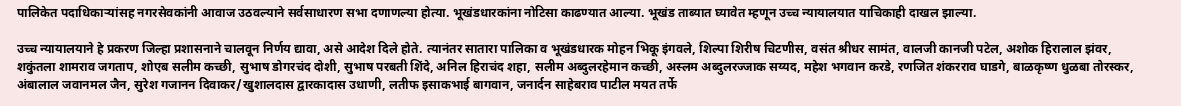पालिकेत पदाधिकार्‍यांसह नगरसेवकांनी आवाज उठवल्याने सर्वसाधारण सभा दणाणल्या होत्या. भूखंडधारकांना नोटिसा काढण्यात आल्या. भूखंड ताब्यात घ्यावेत म्हणून उच्च न्यायालयात याचिकाही दाखल झाल्या.

उच्च न्यायालयाने हे प्रकरण जिल्हा प्रशासनाने चालवून निर्णय द्यावा, असे आदेश दिले होते. त्यानंतर सातारा पालिका व भूखंडधारक मोहन भिकू इंगवले, शिल्पा शिरीष चिटणीस, वसंत श्रीधर सामंत, वालजी कानजी पटेल, अशोक हिरालाल झंवर, शकुंतला शामराव जगताप, शोएब सलीम कच्छी, सुभाष डोगरचंद दोशी, सुभाष परबती शिंदे, अनिल हिराचंद शहा, सलीम अब्दुलरहेमान कच्छी, अस्लम अब्दुलरज्जाक सय्यद, महेश भगवान करडे, रणजित शंकरराव घाडगे, बाळकृष्ण धुळबा तोरस्कर, अंबालाल जवानमल जैन, सुरेश गजानन दिवाकर/खुशालदास द्वारकादास उधाणी, लतीफ इसाकभाई बागवान, जनार्दन साहेबराव पाटील मयत तर्फे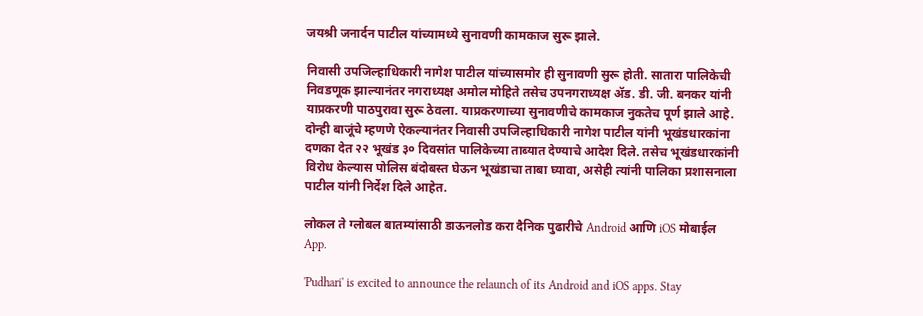जयश्री जनार्दन पाटील यांच्यामध्ये सुनावणी कामकाज सुरू झाले.

निवासी उपजिल्हाधिकारी नागेश पाटील यांच्यासमोर ही सुनावणी सुरू होती. सातारा पालिकेची निवडणूक झाल्यानंतर नगराध्यक्ष अमोल मोहिते तसेच उपनगराध्यक्ष अ‍ॅड. डी. जी. बनकर यांनी याप्रकरणी पाठपुरावा सुरू ठेवला. याप्रकरणाच्‍या सुनावणीचे कामकाज नुकतेच पूर्ण झाले आहे. दोन्‍ही बाजूंचे म्‍हणणे ऐकल्‍यानंतर निवासी उपजिल्हाधिकारी नागेश पाटील यांनी भूखंडधारकांना दणका देत २२ भूखंड ३० दिवसांत पालिकेच्‍या ताब्यात देण्‍याचे आदेश दिले. तसेच भूखंडधारकांनी विरोध केल्यास पोलिस बंदोबस्त घेऊन भूखंडाचा ताबा घ्यावा, असेही त्यांनी पालिका प्रशासनाला पाटील यांनी निर्देश दिले आहेत.

लोकल ते ग्लोबल बातम्यांसाठी डाऊनलोड करा दैनिक पुढारीचे Android आणि iOS मोबाईल App.

'Pudhari' is excited to announce the relaunch of its Android and iOS apps. Stay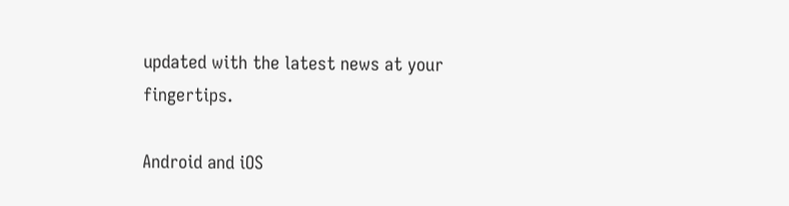updated with the latest news at your fingertips.

Android and iOS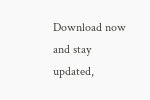Download now and stay updated,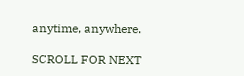anytime, anywhere.

SCROLL FOR NEXT